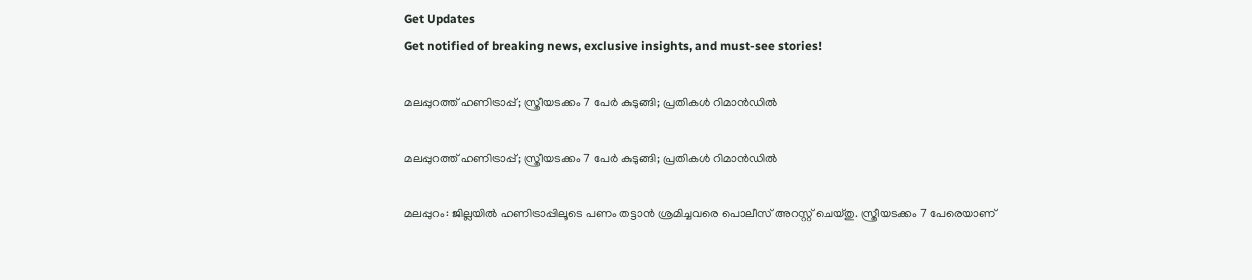Get Updates
Get notified of breaking news, exclusive insights, and must-see stories!

മലപ്പുറത്ത് ഹണിട്രാപ്പ്; സ്ത്രീയടക്കം 7 പേർ കുടുങ്ങി; പ്രതികൾ റിമാൻഡിൽ

മലപ്പുറത്ത് ഹണിട്രാപ്പ്; സ്ത്രീയടക്കം 7 പേർ കുടുങ്ങി; പ്രതികൾ റിമാൻഡിൽ

മലപ്പുറം: ജില്ലയിൽ ഹണിട്രാപ്പിലൂടെ പണം തട്ടാൻ ശ്രമിച്ചവരെ പൊലീസ് അറസ്റ്റ് ചെയ്തു. സ്ത്രീയടക്കം 7 പേരെയാണ്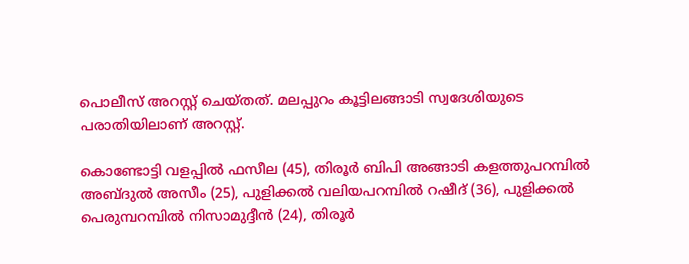പൊലീസ് അറസ്റ്റ് ചെയ്തത്. മലപ്പുറം കൂട്ടിലങ്ങാടി സ്വദേശിയുടെ പരാതിയിലാണ് അറസ്റ്റ്.

കൊണ്ടോട്ടി വളപ്പിൽ ഫസീല (45), തിരൂർ ബിപി അങ്ങാടി കളത്തുപറമ്പിൽ അബ്ദുൽ അസീം (25), പുളിക്കൽ വലിയപറമ്പിൽ റഷീദ് (36), പുളിക്കൽ പെരുമ്പറമ്പിൽ നിസാമുദ്ദീൻ (24), തിരൂർ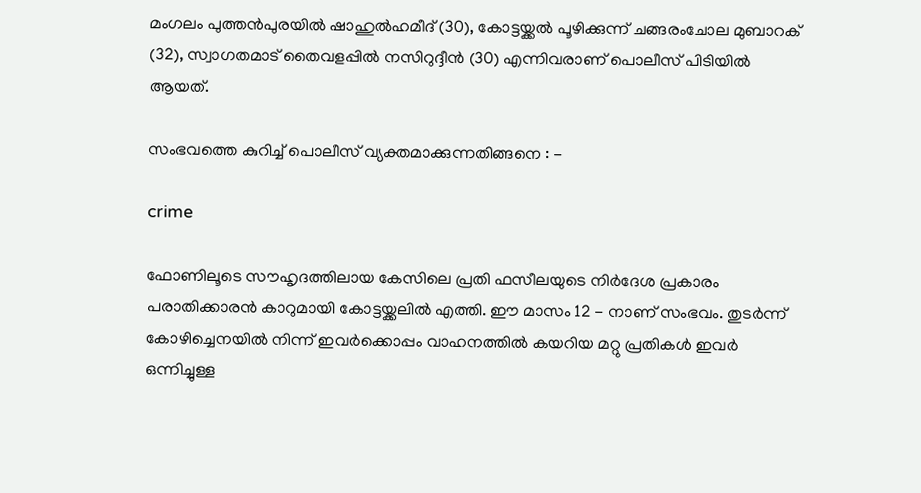മംഗലം പുത്തൻപുരയിൽ ഷാഹുൽഹമീദ് (30), കോട്ടയ്ക്കൽ പൂഴിക്കുന്ന് ചങ്ങരംചോല മുബാറക് (32), സ്വാഗതമാട് തൈവളപ്പിൽ നസിറുദ്ദീൻ (30) എന്നിവരാണ് പൊലീസ് പിടിയിൽ ആയത്.

സംഭവത്തെ കുറിച്ച് പൊലീസ് വ്യക്തമാക്കുന്നതിങ്ങനെ : -

crime

ഫോണിലൂടെ സൗഹൃദത്തിലായ കേസിലെ പ്രതി ഫസീലയുടെ നിർദേശ പ്രകാരം പരാതിക്കാരൻ കാറുമായി കോട്ടയ്ക്കലിൽ എത്തി. ഈ മാസം 12 - നാണ് സംഭവം. തുടർന്ന് കോഴിച്ചെനയിൽ നിന്ന് ഇവർക്കൊപ്പം വാഹനത്തിൽ കയറിയ മറ്റു പ്രതികൾ ഇവർ ഒന്നിച്ചുള്ള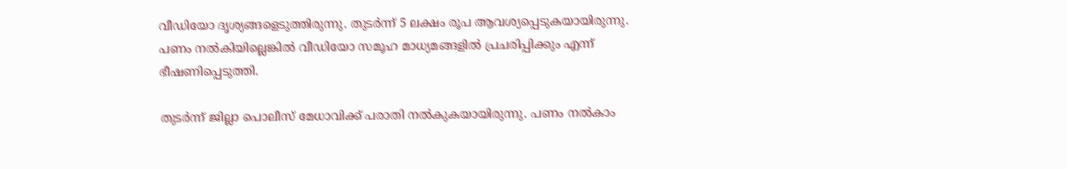വീഡിയോ ദൃശ്യങ്ങളെടുത്തിരുന്നു. തുടർന്ന് 5 ലക്ഷം രൂപ ആവശ്യപ്പെടുകയായിരുന്നു. പണം നൽകിയില്ലെങ്കിൽ വീഡിയോ സമൂഹ മാധ്യമങ്ങളിൽ പ്രചരിപ്പിക്കും എന്ന് ഭീഷണിപ്പെടുത്തി.

തുടർന്ന് ജില്ലാ പൊലീസ് മേധാവിക്ക് പരാതി നൽകുകയായിരുന്നു. പണം നൽകാം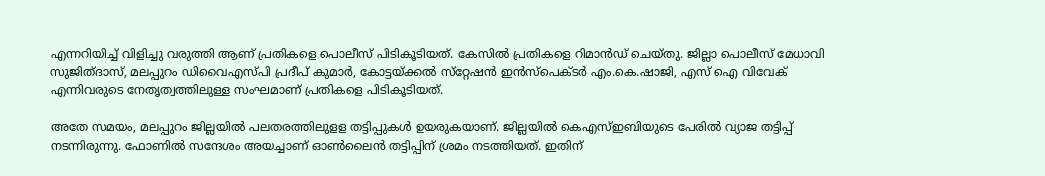എന്നറിയിച്ച് വിളിച്ചു വരുത്തി ആണ് പ്രതികളെ പൊലീസ് പിടികൂടിയത്. കേസിൽ പ്രതികളെ റിമാൻഡ് ചെയ്തു. ജില്ലാ പൊലീസ് മേധാവി സുജിത്ദാസ്, മലപ്പുറം ഡിവൈഎസ്പി പ്രദീപ് കുമാർ, കോട്ടയ്ക്കൽ സ്‌റ്റേഷൻ ഇൻസ്പെക്ടർ എം.കെ.ഷാജി, എസ് ഐ വിവേക് എന്നിവരുടെ നേതൃത്വത്തിലുള്ള സംഘമാണ് പ്രതികളെ പിടികൂടിയത്.

അതേ സമയം, മലപ്പുറം ജില്ലയിൽ പലതരത്തിലുളള തട്ടിപ്പുകൾ ഉയരുകയാണ്. ജില്ലയിൽ കെഎസ്ഇബിയുടെ പേരിൽ വ്യാജ തട്ടിപ്പ് നടന്നിരുന്നു. ഫോണിൽ സന്ദേശം അയച്ചാണ് ഓൺലൈൻ തട്ടിപ്പിന് ശ്രമം നടത്തിയത്. ഇതിന്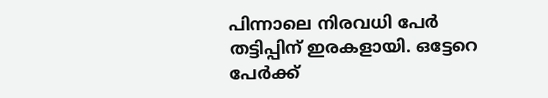പിന്നാലെ നിരവധി പേർ തട്ടിപ്പിന് ഇരകളായി. ഒട്ടേറെ പേർക്ക്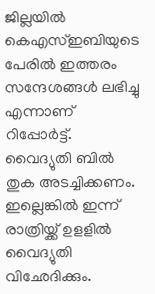ജില്ലയിൽ കെഎസ്ഇബിയുടെ പേരിൽ ഇത്തരം സന്ദേശങ്ങൾ ലഭിച്ചു എന്നാണ് റിപ്പോർട്ട്. വൈദ്യുതി ബിൽ തുക അടച്ചിക്കണം. ഇല്ലെങ്കിൽ ഇന്ന് രാത്രിയ്ക്ക് ഉളളിൽ വൈദ്യുതി വിഛേദിക്കും.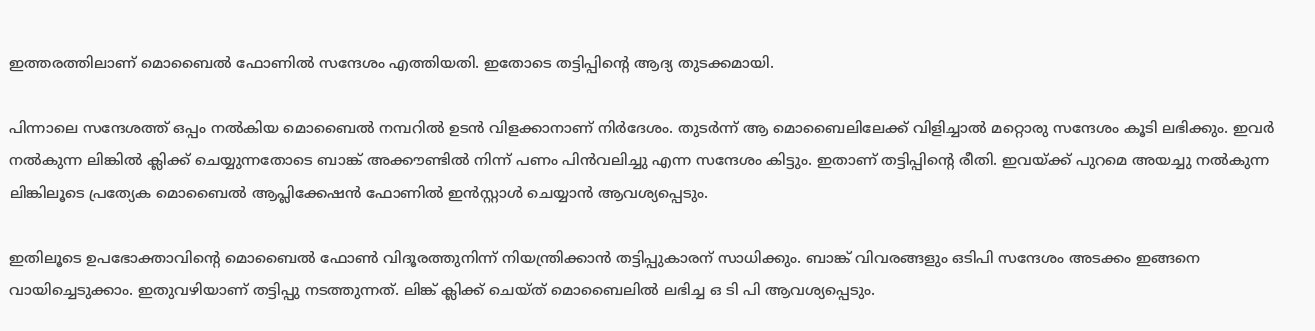ഇത്തരത്തിലാണ് മൊബൈൽ ഫോണിൽ സന്ദേശം എത്തിയതി. ഇതോടെ തട്ടിപ്പിന്റെ ആദ്യ തുടക്കമായി.

പിന്നാലെ സന്ദേശത്ത് ഒപ്പം നൽകിയ മൊബൈൽ നമ്പറിൽ ഉടൻ വിളക്കാനാണ് നിർദേശം. തുടർന്ന് ആ മൊബൈലിലേക്ക് വിളിച്ചാൽ മറ്റൊരു സന്ദേശം കൂടി ലഭിക്കും. ഇവർ നൽകുന്ന ലിങ്കിൽ ക്ലിക്ക് ചെയ്യുന്നതോടെ ബാങ്ക് അക്കൗണ്ടിൽ നിന്ന് പണം പിൻവലിച്ചു എന്ന സന്ദേശം കിട്ടും. ഇതാണ് തട്ടിപ്പിന്റെ രീതി. ഇവയ്ക്ക് പുറമെ അയച്ചു നൽകുന്ന ലിങ്കിലൂടെ പ്രത്യേക മൊബൈൽ ആപ്ലിക്കേഷൻ ഫോണിൽ ഇൻസ്റ്റാൾ ചെയ്യാൻ ആവശ്യപ്പെടും.

ഇതിലൂടെ ഉപഭോക്താവിന്റെ മൊബൈൽ ഫോൺ വിദൂരത്തുനിന്ന് നിയന്ത്രിക്കാൻ തട്ടിപ്പുകാരന് സാധിക്കും. ബാങ്ക് വിവരങ്ങളും ഒടിപി സന്ദേശം അടക്കം ഇങ്ങനെ വായിച്ചെടുക്കാം. ഇതുവഴിയാണ് തട്ടിപ്പു നടത്തുന്നത്. ലിങ്ക് ക്ലിക്ക് ചെയ്ത് മൊബൈലിൽ ലഭിച്ച ഒ ടി പി ആവശ്യപ്പെടും.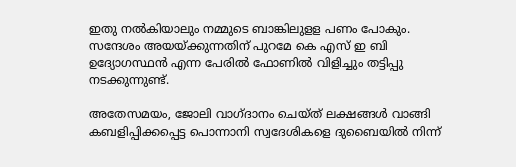ഇതു നൽകിയാലും നമ്മുടെ ബാങ്കിലുളള പണം പോകും. സന്ദേശം അയയ്ക്കുന്നതിന് പുറമേ കെ എസ് ഇ ബി ഉദ്യോഗസ്ഥൻ എന്ന പേരിൽ ഫോണിൽ വിളിച്ചും തട്ടിപ്പു നടക്കുന്നുണ്ട്.

അതേസമയം, ജോലി വാഗ്ദാനം ചെയ്ത് ലക്ഷങ്ങൾ വാങ്ങി കബളിപ്പിക്കപ്പെട്ട പൊന്നാനി സ്വദേശികളെ ദുബൈയിൽ നിന്ന്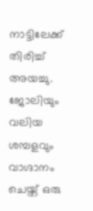നാട്ടിലേക്ക് തിരിച്ച് അയച്ചു. ജോലിയും വലിയ ശമ്പളവും വാഗ്ദാനം ചെയ്ത് ഒരു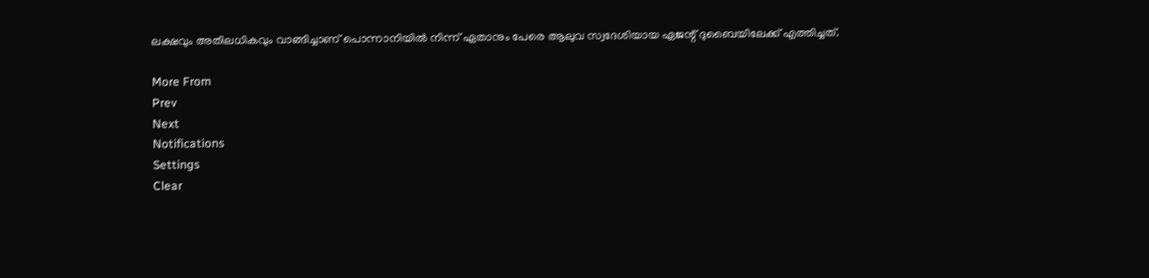ലക്ഷവും അതിലധികവും വാങ്ങിച്ചാണ് പൊന്നാനിയിൽ നിന്ന് ഏതാനും പേരെ ആലുവ സ്വദേശിയായ ഏജന്റ് ദുബൈയിലേക്ക് എത്തിച്ചത്.

More From
Prev
Next
Notifications
Settings
Clear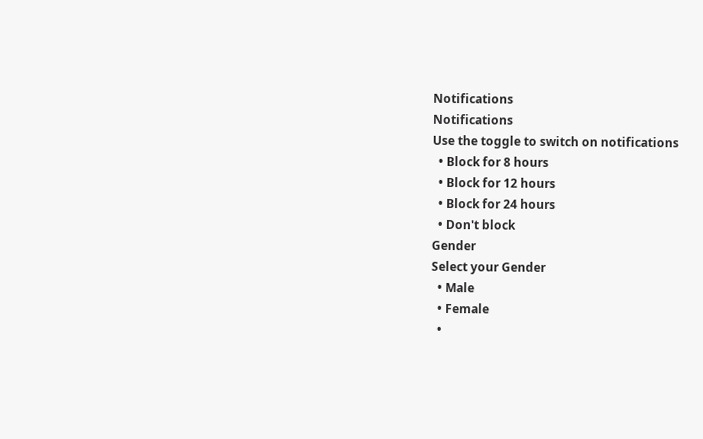Notifications
Notifications
Use the toggle to switch on notifications
  • Block for 8 hours
  • Block for 12 hours
  • Block for 24 hours
  • Don't block
Gender
Select your Gender
  • Male
  • Female
  •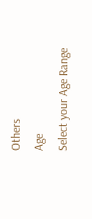Others
Age
Select your Age Range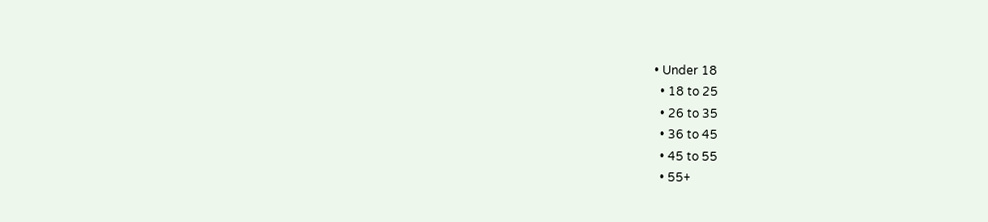• Under 18
  • 18 to 25
  • 26 to 35
  • 36 to 45
  • 45 to 55
  • 55+